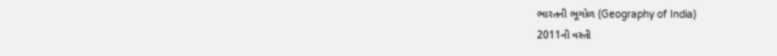ભારતની ભૂગોળ (Geography of India)
2011ની વસ્તી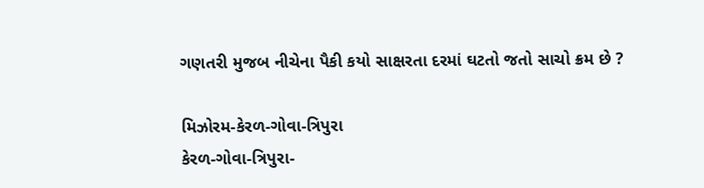ગણતરી મુજબ નીચેના પૈકી કયો સાક્ષરતા દરમાં ઘટતો જતો સાચો ક્રમ છે ?

મિઝોરમ-કેરળ-ગોવા-ત્રિપુરા
કેરળ-ગોવા-ત્રિપુરા-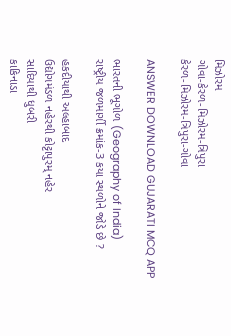મિઝોરમ
ગોવા-કેરળ-મિઝોરમ-ત્રિપુરા
કેરળ-મિઝોરમ-ત્રિપુરા-ગોવા

ANSWER DOWNLOAD GUJARATI MCQ APP

ભારતની ભૂગોળ (Geography of India)
રાષ્ટ્રીય જળમાર્ગી ક્રમાંક-3 કયા સ્થળોને જોડે છે ?

હકદીયાથી અલ્હાબાદ
ઉદ્યોગમંડળ નહેરથી કોટ્ટાપુરમ્ નહેર
સાદિયાથી ધુબરી
કાકિનાડા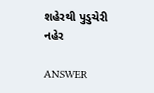શહેરથી પુડુચેરી નહેર

ANSWER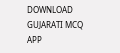DOWNLOAD GUJARATI MCQ APP